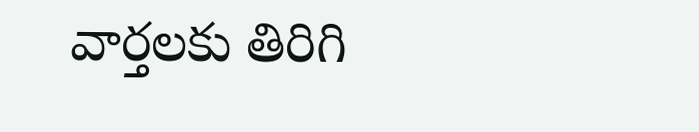వార్తలకు తిరిగి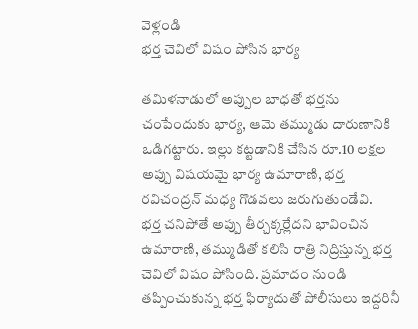వెళ్లండి
భర్త చెవిలో విషం పోసిన భార్య

తమిళనాడులో అప్పుల బాధతో భర్తను చంపేందుకు భార్య, ఆమె తమ్ముడు దారుణానికి ఒడిగట్టారు. ఇల్లు కట్టడానికి చేసిన రూ.10 లక్షల అప్పు విషయమై భార్య ఉమారాణి, భర్త రవిచంద్రన్ మధ్య గొడవలు జరుగుతుండేవి.
భర్త చనిపోతే అప్పు తీర్చక్కర్లేదని భావించిన ఉమారాణి, తమ్ముడితో కలిసి రాత్రి నిద్రిస్తున్న భర్త చెవిలో విషం పోసింది. ప్రమాదం నుండి తప్పించుకున్న భర్త ఫిర్యాదుతో పోలీసులు ఇద్దరినీ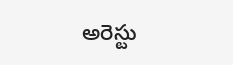అరెస్టు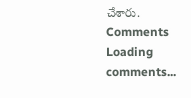చేశారు.
Comments
Loading comments...